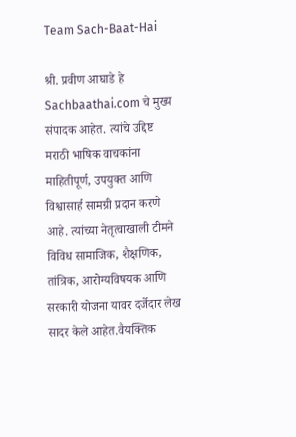Team Sach-Baat-Hai

श्री. प्रवीण आघाडे हे Sachbaathai.com चे मुख्य संपादक आहेत. त्यांचे उद्दिष्ट मराठी भाषिक वाचकांना माहितीपूर्ण, उपयुक्त आणि विश्वासार्ह सामग्री प्रदान करणे आहे. त्यांच्या नेतृत्वाखाली टीमने विविध सामाजिक, शैक्षणिक, तांत्रिक, आरोग्यविषयक आणि सरकारी योजना यावर दर्जेदार लेख सादर केले आहेत.वैयक्तिक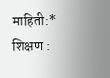माहिती:* शिक्षण :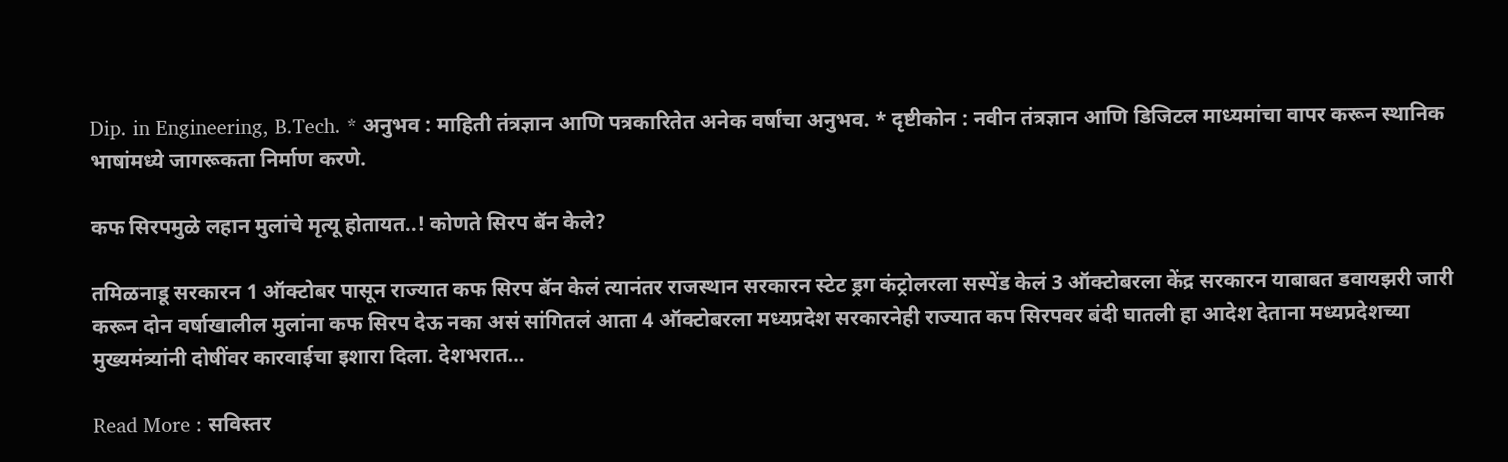Dip. in Engineering, B.Tech. * अनुभव : माहिती तंत्रज्ञान आणि पत्रकारितेत अनेक वर्षांचा अनुभव. * दृष्टीकोन : नवीन तंत्रज्ञान आणि डिजिटल माध्यमांचा वापर करून स्थानिक भाषांमध्ये जागरूकता निर्माण करणे.

कफ सिरपमुळे लहान मुलांचे मृत्यू होतायत..! कोणते सिरप बॅन केले?

तमिळनाडू सरकारन 1 ऑक्टोबर पासून राज्यात कफ सिरप बॅन केलं त्यानंतर राजस्थान सरकारन स्टेट ड्रग कंट्रोलरला सस्पेंड केलं 3 ऑक्टोबरला केंद्र सरकारन याबाबत डवायझरी जारी करून दोन वर्षाखालील मुलांना कफ सिरप देऊ नका असं सांगितलं आता 4 ऑक्टोबरला मध्यप्रदेश सरकारनेही राज्यात कप सिरपवर बंदी घातली हा आदेश देताना मध्यप्रदेशच्या मुख्यमंत्र्यांनी दोषींवर कारवाईचा इशारा दिला. देशभरात…

Read More : सविस्तर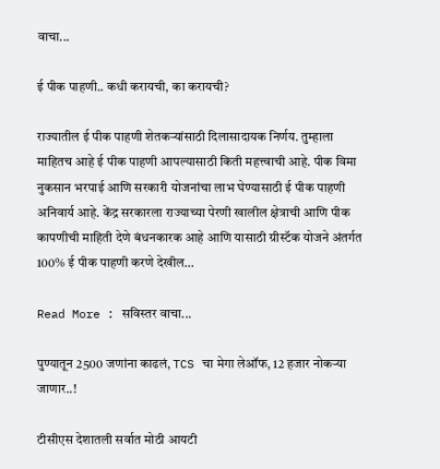वाचा...

ई पीक पाहणी.. कधी करायची, का करायची?

राज्यातील ई पीक पाहणी शेतकऱ्यांसाठी दिलासादायक निर्णय. तुम्हाला माहितच आहे ई पीक पाहणी आपल्यासाठी किती महत्त्वाची आहे. पीक विमा नुकसान भरपाई आणि सरकारी योजनांचा लाभ घेण्यासाठी ई पीक पाहणी अनिवार्य आहे. केंद्र सरकारला राज्याच्या पेरणी खालील क्षेत्राची आणि पीक कापणीची माहिती देणे बंधनकारक आहे आणि यासाठी ग्रीस्टॅक योजने अंतर्गत 100% ई पीक पाहणी करणे देखील…

Read More : सविस्तर वाचा...

पुण्यातून 2500 जणांना काढलं, TCS चा मेगा लेऑफ, 12 हजार नोकऱ्या जाणार..!

टीसीएस देशातली सर्वात मोठी आयटी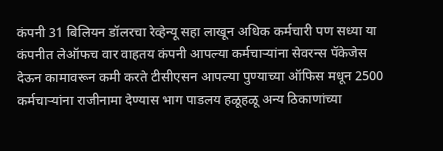कंपनी 31 बिलियन डॉलरचा रेव्हेन्यू सहा लाखून अधिक कर्मचारी पण सध्या या कंपनीत लेऑफच वार वाहतय कंपनी आपल्या कर्मचाऱ्यांना सेवरन्स पॅकेजेस देऊन कामावरून कमी करते टीसीएसन आपल्या पुण्याच्या ऑफिस मधून 2500 कर्मचाऱ्यांना राजीनामा देण्यास भाग पाडलय हळूहळू अन्य ठिकाणांच्या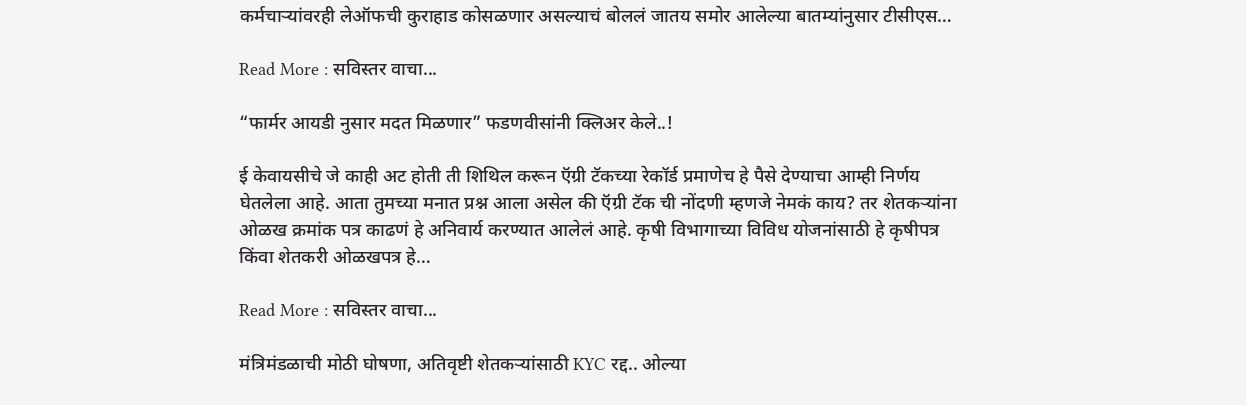कर्मचाऱ्यांवरही लेऑफची कुराहाड कोसळणार असल्याचं बोललं जातय समोर आलेल्या बातम्यांनुसार टीसीएस…

Read More : सविस्तर वाचा...

“फार्मर आयडी नुसार मदत मिळणार” फडणवीसांनी क्लिअर केले..!

ई केवायसीचे जे काही अट होती ती शिथिल करून ऍग्री टॅकच्या रेकॉर्ड प्रमाणेच हे पैसे देण्याचा आम्ही निर्णय घेतलेला आहे. आता तुमच्या मनात प्रश्न आला असेल की ऍग्री टॅक ची नोंदणी म्हणजे नेमकं काय? तर शेतकऱ्यांना ओळख क्रमांक पत्र काढणं हे अनिवार्य करण्यात आलेलं आहे. कृषी विभागाच्या विविध योजनांसाठी हे कृषीपत्र किंवा शेतकरी ओळखपत्र हे…

Read More : सविस्तर वाचा...

मंत्रिमंडळाची मोठी घोषणा, अतिवृष्टी शेतकऱ्यांसाठी KYC रद्द.. ओल्या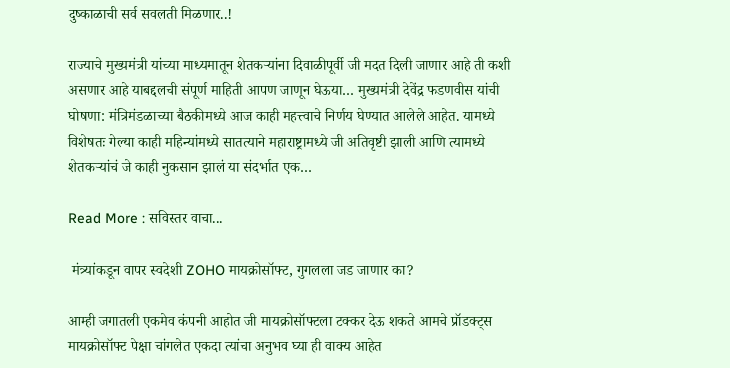दुष्काळाची सर्व सवलती मिळणार..!

राज्याचे मुख्यमंत्री यांच्या माध्यमातून शेतकऱ्यांना दिवाळीपूर्वी जी मदत दिली जाणार आहे ती कशी असणार आहे याबद्दलची संपूर्ण माहिती आपण जाणून घेऊया… मुख्यमंत्री देवेंद्र फडणवीस यांची घोषणा: मंत्रिमंडळाच्या बैठकीमध्ये आज काही महत्त्वाचे निर्णय घेण्यात आलेले आहेत. यामध्ये विशेषतः गेल्या काही महिन्यांमध्ये सातत्याने महाराष्ट्रामध्ये जी अतिवृष्टी झाली आणि त्यामध्ये शेतकऱ्यांचं जे काही नुकसान झालं या संदर्भात एक…

Read More : सविस्तर वाचा...

 मंत्र्यांकडून वापर स्वदेशी ZOHO मायक्रोसॉफ्ट, गुगलला जड जाणार का?

आम्ही जगातली एकमेव कंपनी आहोत जी मायक्रोसॉफ्टला टक्कर देऊ शकते आमचे प्रॉडक्ट्स मायक्रोसॉफ्ट पेक्षा चांगलेत एकदा त्यांचा अनुभव घ्या ही वाक्य आहेत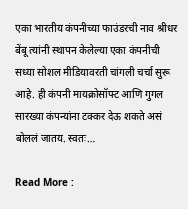एका भारतीय कंपनीच्या फाउंडरची नाव श्रीधर बेंबू त्यांनी स्थापन केलेल्या एका कंपनीची सध्या सोशल मीडियावरती चांगली चर्चा सुरू आहे. ही कंपनी मायक्रोसॉफ्ट आणि गुगल सारख्या कंपन्यांना टक्कर देऊ शकते असं बोललं जातय. स्वतः…

Read More :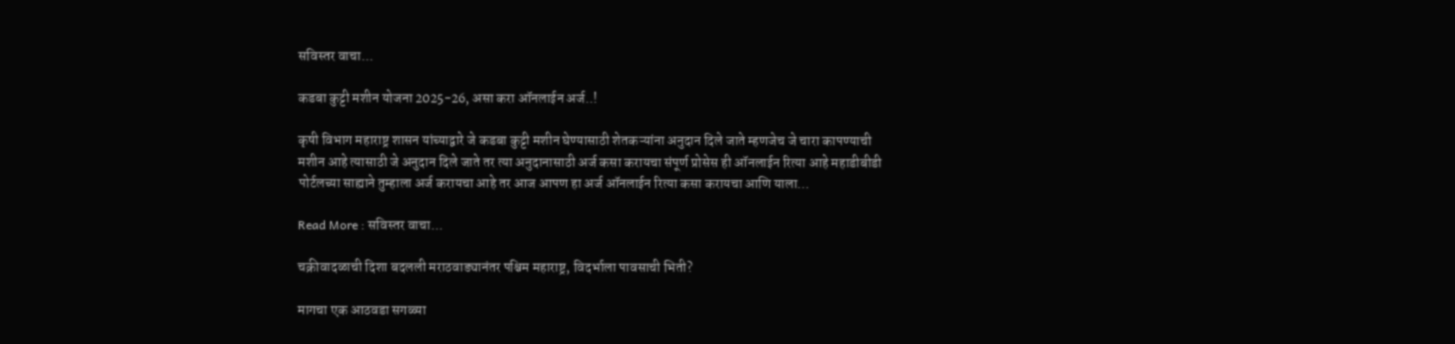सविस्तर वाचा...

कडबा कुट्टी मशीन योजना 2025-26, असा करा ऑनलाईन अर्ज..!

कृषी विभाग महाराष्ट्र शासन यांच्याद्वारे जे कडबा कुट्टी मशीन घेण्यासाठी शेतकऱ्यांना अनुदान दिले जाते म्हणजेच जे चारा कापण्याची मशीन आहे त्यासाठी जे अनुदान दिले जाते तर त्या अनुदानासाठी अर्ज कसा करायचा संपूर्ण प्रोसेस ही ऑनलाईन रित्या आहे महाडीबीडी पोर्टलच्या साह्याने तुम्हाला अर्ज करायचा आहे तर आज आपण हा अर्ज ऑनलाईन रित्या कसा करायचा आणि याला…

Read More : सविस्तर वाचा...

चक्रीवादळाची दिशा बदलली मराठवाड्यानंतर पश्चिम महाराष्ट्र, विदर्भाला पावसाची भिती?

मागचा एक आठवडा सगळ्या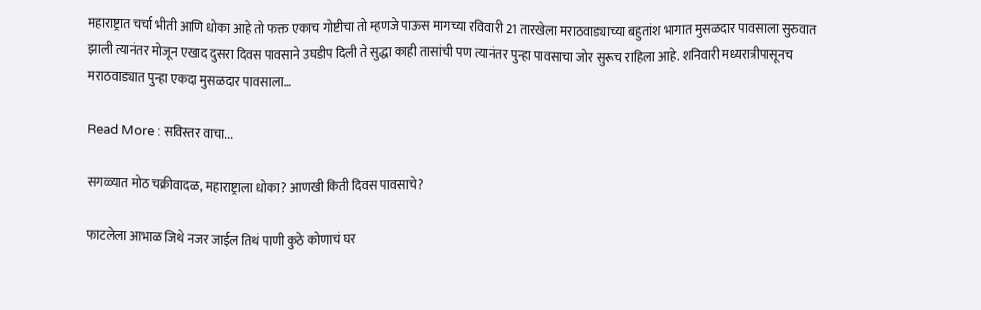महाराष्ट्रात चर्चा भीती आणि धोका आहे तो फक्त एकाच गोष्टीचा तो म्हणजे पाऊस मागच्या रविवारी 21 तारखेला मराठवाड्याच्या बहुतांश भागात मुसळदार पावसाला सुरुवात झाली त्यानंतर मोजून एखाद दुसरा दिवस पावसाने उघडीप दिली ते सुद्धा काही तासांची पण त्यानंतर पुन्हा पावसाचा जोर सुरूच राहिला आहे. शनिवारी मध्यरात्रीपासूनच मराठवाड्यात पुन्हा एकदा मुसळदार पावसाला…

Read More : सविस्तर वाचा...

सगळ्यात मोठ चक्रीवादळ, महाराष्ट्राला धोका? आणखी किती दिवस पावसाचे?

फाटलेला आभाळ जिथे नजर जाईल तिथं पाणी कुठे कोणाचं घर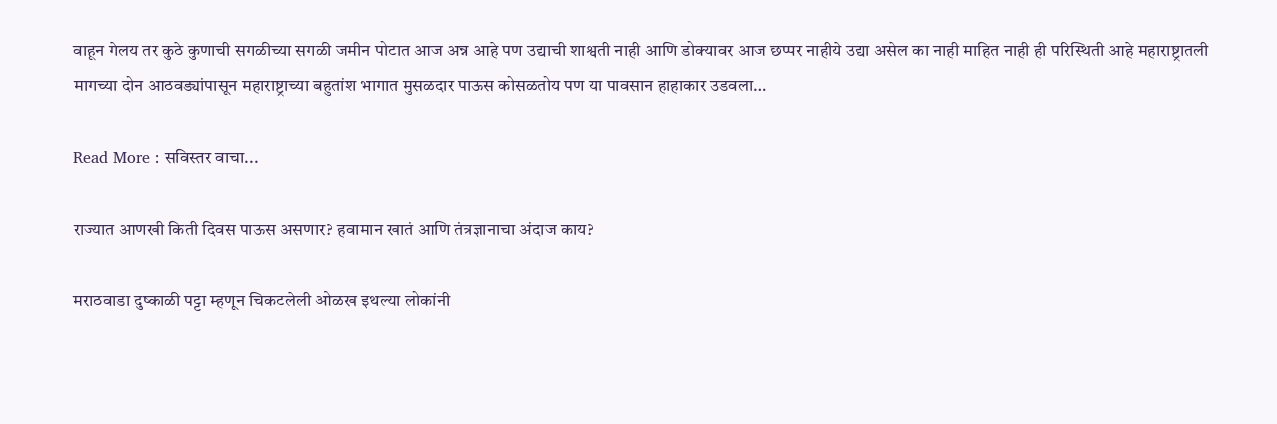वाहून गेलय तर कुठे कुणाची सगळीच्या सगळी जमीन पोटात आज अन्न आहे पण उद्याची शाश्वती नाही आणि डोक्यावर आज छप्पर नाहीये उद्या असेल का नाही माहित नाही ही परिस्थिती आहे महाराष्ट्रातली मागच्या दोन आठवड्यांपासून महाराष्ट्राच्या बहुतांश भागात मुसळदार पाऊस कोसळतोय पण या पावसान हाहाकार उडवला…

Read More : सविस्तर वाचा...

राज्यात आणखी किती दिवस पाऊस असणार? हवामान खातं आणि तंत्रज्ञानाचा अंदाज काय?

मराठवाडा दुष्काळी पट्टा म्हणून चिकटलेली ओळख इथल्या लोकांनी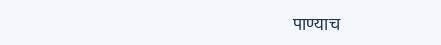पाण्याच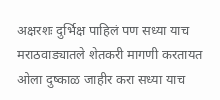अक्षरशः दुर्भिक्ष पाहिलं पण सध्या याच मराठवाड्यातले शेतकरी मागणी करतायत ओला दुष्काळ जाहीर करा सध्या याच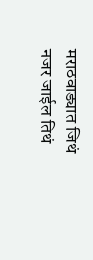मराठवाड्यात जिथं नजर जाईल तिथं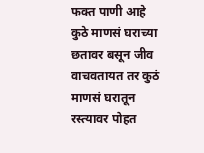फक्त पाणी आहे कुठे माणसं घराच्या छतावर बसून जीव वाचवतायत तर कुठं माणसं घरातून रस्त्यावर पोहत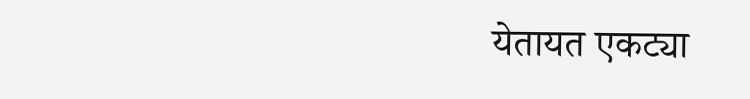येतायत एकट्या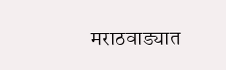मराठवाड्यात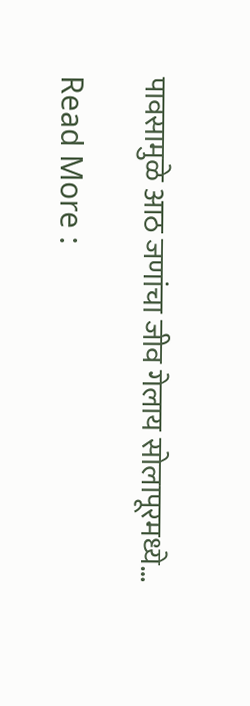पावसामुळे आठ जणांचा जीव गेलाय सोलापूरमध्ये…

Read More :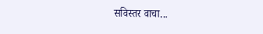सविस्तर वाचा...